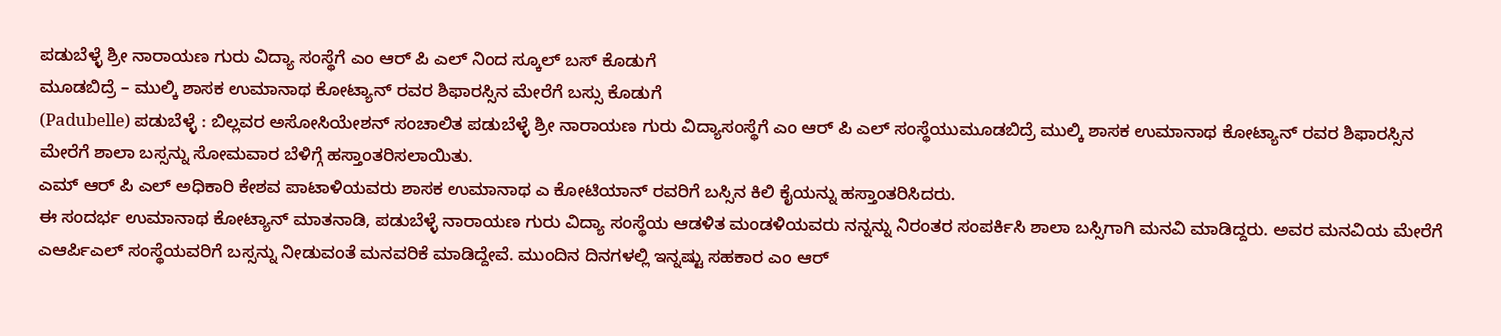ಪಡುಬೆಳ್ಳೆ ಶ್ರೀ ನಾರಾಯಣ ಗುರು ವಿದ್ಯಾ ಸಂಸ್ಥೆಗೆ ಎಂ ಆರ್ ಪಿ ಎಲ್ ನಿಂದ ಸ್ಕೂಲ್ ಬಸ್ ಕೊಡುಗೆ
ಮೂಡಬಿದ್ರೆ – ಮುಲ್ಕಿ ಶಾಸಕ ಉಮಾನಾಥ ಕೋಟ್ಯಾನ್ ರವರ ಶಿಫಾರಸ್ಸಿನ ಮೇರೆಗೆ ಬಸ್ಸು ಕೊಡುಗೆ
(Padubelle) ಪಡುಬೆಳ್ಳೆ : ಬಿಲ್ಲವರ ಅಸೋಸಿಯೇಶನ್ ಸಂಚಾಲಿತ ಪಡುಬೆಳ್ಳೆ ಶ್ರೀ ನಾರಾಯಣ ಗುರು ವಿದ್ಯಾಸಂಸ್ಥೆಗೆ ಎಂ ಆರ್ ಪಿ ಎಲ್ ಸಂಸ್ಥೆಯುಮೂಡಬಿದ್ರೆ ಮುಲ್ಕಿ ಶಾಸಕ ಉಮಾನಾಥ ಕೋಟ್ಯಾನ್ ರವರ ಶಿಫಾರಸ್ಸಿನ ಮೇರೆಗೆ ಶಾಲಾ ಬಸ್ಸನ್ನು ಸೋಮವಾರ ಬೆಳಿಗ್ಗೆ ಹಸ್ತಾಂತರಿಸಲಾಯಿತು.
ಎಮ್ ಆರ್ ಪಿ ಎಲ್ ಅಧಿಕಾರಿ ಕೇಶವ ಪಾಟಾಳಿಯವರು ಶಾಸಕ ಉಮಾನಾಥ ಎ ಕೋಟಿಯಾನ್ ರವರಿಗೆ ಬಸ್ಸಿನ ಕಿಲಿ ಕೈಯನ್ನು ಹಸ್ತಾಂತರಿಸಿದರು.
ಈ ಸಂದರ್ಭ ಉಮಾನಾಥ ಕೋಟ್ಯಾನ್ ಮಾತನಾಡಿ, ಪಡುಬೆಳ್ಳೆ ನಾರಾಯಣ ಗುರು ವಿದ್ಯಾ ಸಂಸ್ಥೆಯ ಆಡಳಿತ ಮಂಡಳಿಯವರು ನನ್ನನ್ನು ನಿರಂತರ ಸಂಪರ್ಕಿಸಿ ಶಾಲಾ ಬಸ್ಸಿಗಾಗಿ ಮನವಿ ಮಾಡಿದ್ದರು. ಅವರ ಮನವಿಯ ಮೇರೆಗೆ ಎಆರ್ಪಿಎಲ್ ಸಂಸ್ಥೆಯವರಿಗೆ ಬಸ್ಸನ್ನು ನೀಡುವಂತೆ ಮನವರಿಕೆ ಮಾಡಿದ್ದೇವೆ. ಮುಂದಿನ ದಿನಗಳಲ್ಲಿ ಇನ್ನಷ್ಟು ಸಹಕಾರ ಎಂ ಆರ್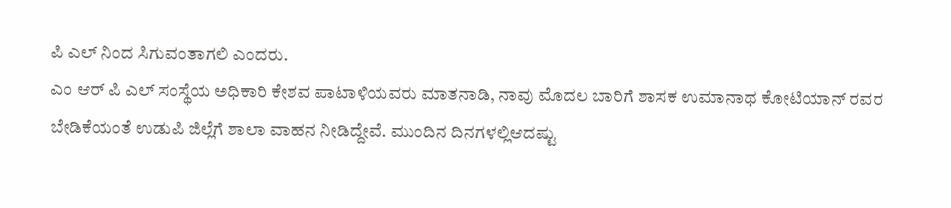ಪಿ ಎಲ್ ನಿಂದ ಸಿಗುವಂತಾಗಲಿ ಎಂದರು.
ಎಂ ಆರ್ ಪಿ ಎಲ್ ಸಂಸ್ಥೆಯ ಅಧಿಕಾರಿ ಕೇಶವ ಪಾಟಾಳಿಯವರು ಮಾತನಾಡಿ, ನಾವು ಮೊದಲ ಬಾರಿಗೆ ಶಾಸಕ ಉಮಾನಾಥ ಕೋಟಿಯಾನ್ ರವರ ಬೇಡಿಕೆಯಂತೆ ಉಡುಪಿ ಜಿಲ್ಲೆಗೆ ಶಾಲಾ ವಾಹನ ನೀಡಿದ್ದೇವೆ. ಮುಂದಿನ ದಿನಗಳಲ್ಲಿಆದಷ್ಟು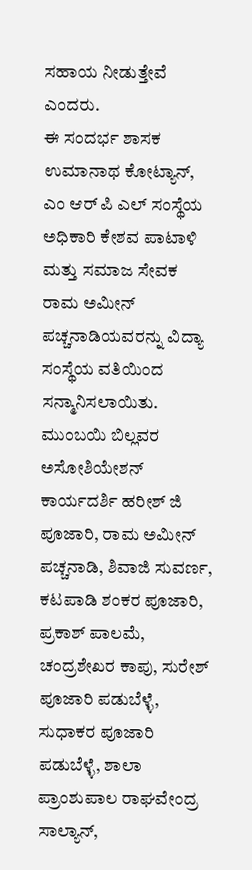ಸಹಾಯ ನೀಡುತ್ತೇವೆ ಎಂದರು.
ಈ ಸಂದರ್ಭ ಶಾಸಕ ಉಮಾನಾಥ ಕೋಟ್ಯಾನ್, ಎಂ ಆರ್ ಪಿ ಎಲ್ ಸಂಸ್ಥೆಯ ಅಧಿಕಾರಿ ಕೇಶವ ಪಾಟಾಳಿ ಮತ್ತು ಸಮಾಜ ಸೇವಕ ರಾಮ ಅಮೀನ್ ಪಚ್ಚನಾಡಿಯವರನ್ನು ವಿದ್ಯಾ ಸಂಸ್ಥೆಯ ವತಿಯಿಂದ ಸನ್ಮಾನಿಸಲಾಯಿತು.
ಮುಂಬಯಿ ಬಿಲ್ಲವರ ಅಸೋಶಿಯೇಶನ್ ಕಾರ್ಯದರ್ಶಿ ಹರೀಶ್ ಜಿ ಪೂಜಾರಿ, ರಾಮ ಅಮೀನ್ ಪಚ್ಚನಾಡಿ, ಶಿವಾಜಿ ಸುವರ್ಣ, ಕಟಪಾಡಿ ಶಂಕರ ಪೂಜಾರಿ, ಪ್ರಕಾಶ್ ಪಾಲಮೆ, ಚಂದ್ರಶೇಖರ ಕಾಪು, ಸುರೇಶ್ ಪೂಜಾರಿ ಪಡುಬೆಳ್ಳೆ, ಸುಧಾಕರ ಪೂಜಾರಿ ಪಡುಬೆಳ್ಳೆ, ಶಾಲಾ ಪ್ರಾಂಶುಪಾಲ ರಾಘವೇಂದ್ರ ಸಾಲ್ಯಾನ್,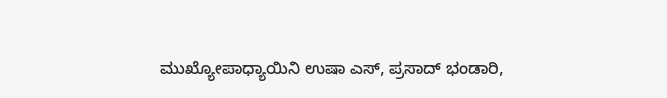ಮುಖ್ಯೋಪಾಧ್ಯಾಯಿನಿ ಉಷಾ ಎಸ್, ಪ್ರಸಾದ್ ಭಂಡಾರಿ,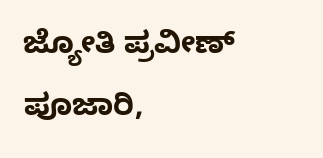ಜ್ಯೋತಿ ಪ್ರವೀಣ್ ಪೂಜಾರಿ,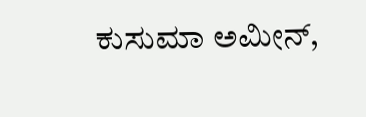ಕುಸುಮಾ ಅಮೀನ್,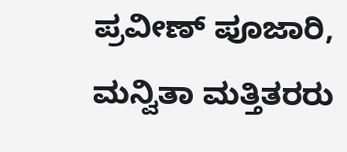ಪ್ರವೀಣ್ ಪೂಜಾರಿ, ಮನ್ವಿತಾ ಮತ್ತಿತರರು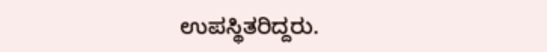ಉಪಸ್ಥಿತರಿದ್ದರು.